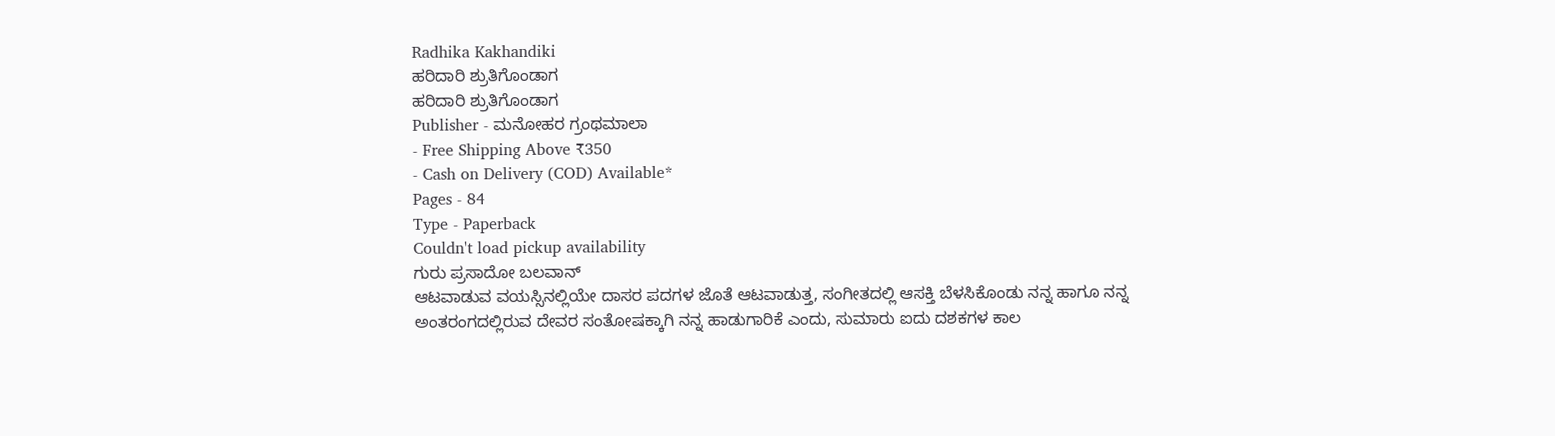Radhika Kakhandiki
ಹರಿದಾರಿ ಶ್ರುತಿಗೊಂಡಾಗ
ಹರಿದಾರಿ ಶ್ರುತಿಗೊಂಡಾಗ
Publisher - ಮನೋಹರ ಗ್ರಂಥಮಾಲಾ
- Free Shipping Above ₹350
- Cash on Delivery (COD) Available*
Pages - 84
Type - Paperback
Couldn't load pickup availability
ಗುರು ಪ್ರಸಾದೋ ಬಲವಾನ್
ಆಟವಾಡುವ ವಯಸ್ಸಿನಲ್ಲಿಯೇ ದಾಸರ ಪದಗಳ ಜೊತೆ ಆಟವಾಡುತ್ತ, ಸಂಗೀತದಲ್ಲಿ ಆಸಕ್ತಿ ಬೆಳಸಿಕೊಂಡು ನನ್ನ ಹಾಗೂ ನನ್ನ ಅಂತರಂಗದಲ್ಲಿರುವ ದೇವರ ಸಂತೋಷಕ್ಕಾಗಿ ನನ್ನ ಹಾಡುಗಾರಿಕೆ ಎಂದು, ಸುಮಾರು ಐದು ದಶಕಗಳ ಕಾಲ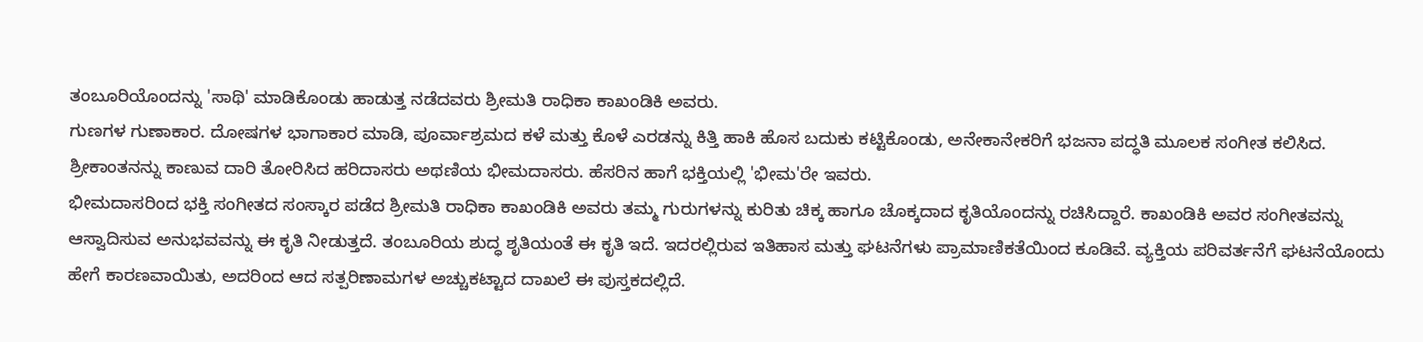ತಂಬೂರಿಯೊಂದನ್ನು 'ಸಾಥಿ' ಮಾಡಿಕೊಂಡು ಹಾಡುತ್ತ ನಡೆದವರು ಶ್ರೀಮತಿ ರಾಧಿಕಾ ಕಾಖಂಡಿಕಿ ಅವರು.
ಗುಣಗಳ ಗುಣಾಕಾರ. ದೋಷಗಳ ಭಾಗಾಕಾರ ಮಾಡಿ, ಪೂರ್ವಾಶ್ರಮದ ಕಳೆ ಮತ್ತು ಕೊಳೆ ಎರಡನ್ನು ಕಿತ್ತಿ ಹಾಕಿ ಹೊಸ ಬದುಕು ಕಟ್ಟಿಕೊಂಡು, ಅನೇಕಾನೇಕರಿಗೆ ಭಜನಾ ಪದ್ಧತಿ ಮೂಲಕ ಸಂಗೀತ ಕಲಿಸಿದ. ಶ್ರೀಕಾಂತನನ್ನು ಕಾಣುವ ದಾರಿ ತೋರಿಸಿದ ಹರಿದಾಸರು ಅಥಣಿಯ ಭೀಮದಾಸರು. ಹೆಸರಿನ ಹಾಗೆ ಭಕ್ತಿಯಲ್ಲಿ 'ಭೀಮ'ರೇ ಇವರು.
ಭೀಮದಾಸರಿಂದ ಭಕ್ತಿ ಸಂಗೀತದ ಸಂಸ್ಕಾರ ಪಡೆದ ಶ್ರೀಮತಿ ರಾಧಿಕಾ ಕಾಖಂಡಿಕಿ ಅವರು ತಮ್ಮ ಗುರುಗಳನ್ನು ಕುರಿತು ಚಿಕ್ಕ ಹಾಗೂ ಚೊಕ್ಕದಾದ ಕೃತಿಯೊಂದನ್ನು ರಚಿಸಿದ್ದಾರೆ. ಕಾಖಂಡಿಕಿ ಅವರ ಸಂಗೀತವನ್ನು ಆಸ್ವಾದಿಸುವ ಅನುಭವವನ್ನು ಈ ಕೃತಿ ನೀಡುತ್ತದೆ. ತಂಬೂರಿಯ ಶುದ್ಧ ಶೃತಿಯಂತೆ ಈ ಕೃತಿ ಇದೆ. ಇದರಲ್ಲಿರುವ ಇತಿಹಾಸ ಮತ್ತು ಘಟನೆಗಳು ಪ್ರಾಮಾಣಿಕತೆಯಿಂದ ಕೂಡಿವೆ. ವ್ಯಕ್ತಿಯ ಪರಿವರ್ತನೆಗೆ ಘಟನೆಯೊಂದು ಹೇಗೆ ಕಾರಣವಾಯಿತು, ಅದರಿಂದ ಆದ ಸತ್ಪರಿಣಾಮಗಳ ಅಚ್ಚುಕಟ್ಟಾದ ದಾಖಲೆ ಈ ಪುಸ್ತಕದಲ್ಲಿದೆ.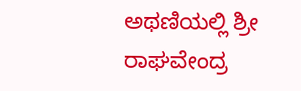ಅಥಣಿಯಲ್ಲಿ ಶ್ರೀ ರಾಘವೇಂದ್ರ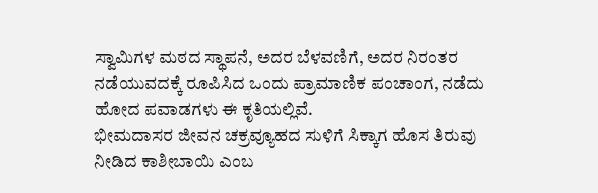ಸ್ವಾಮಿಗಳ ಮಠದ ಸ್ಥಾಪನೆ, ಅದರ ಬೆಳವಣಿಗೆ, ಅದರ ನಿರಂತರ ನಡೆಯುವದಕ್ಕೆ ರೂಪಿಸಿದ ಒಂದು ಪ್ರಾಮಾಣಿಕ ಪಂಚಾಂಗ, ನಡೆದು ಹೋದ ಪವಾಡಗಳು ಈ ಕೃತಿಯಲ್ಲಿವೆ.
ಭೀಮದಾಸರ ಜೀವನ ಚಕ್ರವ್ಯೂಹದ ಸುಳಿಗೆ ಸಿಕ್ಕಾಗ ಹೊಸ ತಿರುವು ನೀಡಿದ ಕಾಶೀಬಾಯಿ ಎಂಬ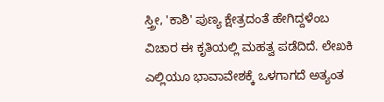ಸ್ತ್ರೀ, 'ಕಾಶಿ' ಪುಣ್ಯ ಕ್ಷೇತ್ರದಂತೆ ಹೇಗಿದ್ದಳೆಂಬ ವಿಚಾರ ಈ ಕೃತಿಯಲ್ಲಿ ಮಹತ್ವ ಪಡೆದಿದೆ. ಲೇಖಕಿ ಎಲ್ಲಿಯೂ ಭಾವಾವೇಶಕ್ಕೆ ಒಳಗಾಗದೆ ಅತ್ಯಂತ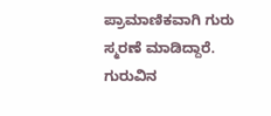ಪ್ರಾಮಾಣಿಕವಾಗಿ ಗುರು ಸ್ಮರಣೆ ಮಾಡಿದ್ದಾರೆ. ಗುರುವಿನ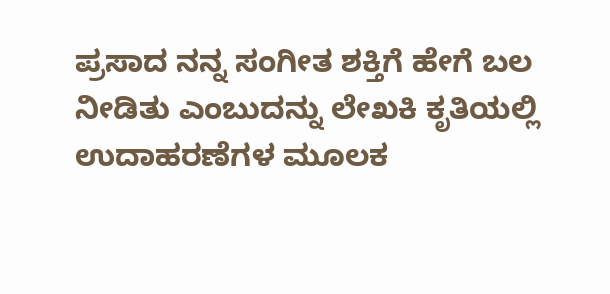ಪ್ರಸಾದ ನನ್ನ ಸಂಗೀತ ಶಕ್ತಿಗೆ ಹೇಗೆ ಬಲ ನೀಡಿತು ಎಂಬುದನ್ನು ಲೇಖಕಿ ಕೃತಿಯಲ್ಲಿ ಉದಾಹರಣೆಗಳ ಮೂಲಕ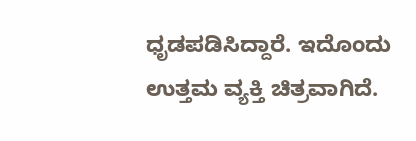ಧೃಡಪಡಿಸಿದ್ದಾರೆ. ಇದೊಂದು ಉತ್ತಮ ವ್ಯಕ್ತಿ ಚಿತ್ರವಾಗಿದೆ.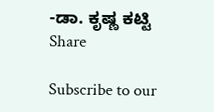-ಡಾ. ಕೃಷ್ಣ ಕಟ್ಟಿ
Share

Subscribe to our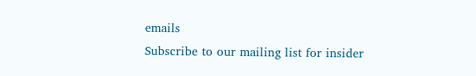emails
Subscribe to our mailing list for insider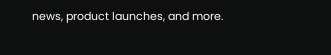news, product launches, and more.